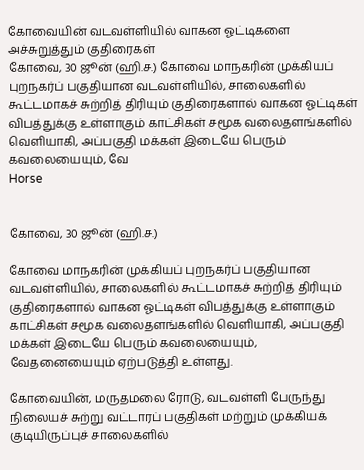கோவையின் வடவள்ளியில் வாகன ஓட்டிகளை அச்சுறுத்தும் குதிரைகள்
கோவை, 30 ஜூன் (ஹி.ச.) கோவை மாநகரின் முக்கியப் புறநகர்ப் பகுதியான வடவள்ளியில், சாலைகளில் கூட்டமாகச் சுற்றித் திரியும் குதிரைகளால் வாகன ஓட்டிகள் விபத்துக்கு உள்ளாகும் காட்சிகள் சமூக வலைதளங்களில் வெளியாகி, அப்பகுதி மக்கள் இடையே பெரும் கவலையையும், வே
Horse


கோவை, 30 ஜூன் (ஹி.ச.)

கோவை மாநகரின் முக்கியப் புறநகர்ப் பகுதியான வடவள்ளியில், சாலைகளில் கூட்டமாகச் சுற்றித் திரியும் குதிரைகளால் வாகன ஓட்டிகள் விபத்துக்கு உள்ளாகும் காட்சிகள் சமூக வலைதளங்களில் வெளியாகி, அப்பகுதி மக்கள் இடையே பெரும் கவலையையும், வேதனையையும் ஏற்படுத்தி உள்ளது.

கோவையின், மருதமலை ரோடு, வடவள்ளி பேருந்து நிலையச் சுற்று வட்டாரப் பகுதிகள் மற்றும் முக்கியக் குடியிருப்புச் சாலைகளில்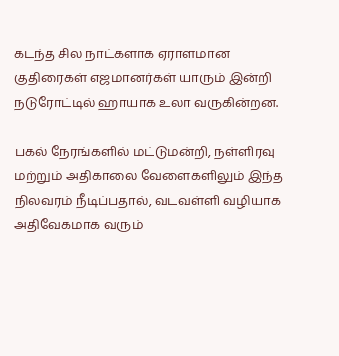கடந்த சில நாட்களாக ஏராளமான குதிரைகள் எஜமானர்கள் யாரும் இன்றி நடுரோட்டில் ஹாயாக உலா வருகின்றன.

பகல் நேரங்களில் மட்டுமன்றி, நள்ளிரவு மற்றும் அதிகாலை வேளைகளிலும் இந்த நிலவரம் நீடிப்பதால், வடவள்ளி வழியாக அதிவேகமாக வரும்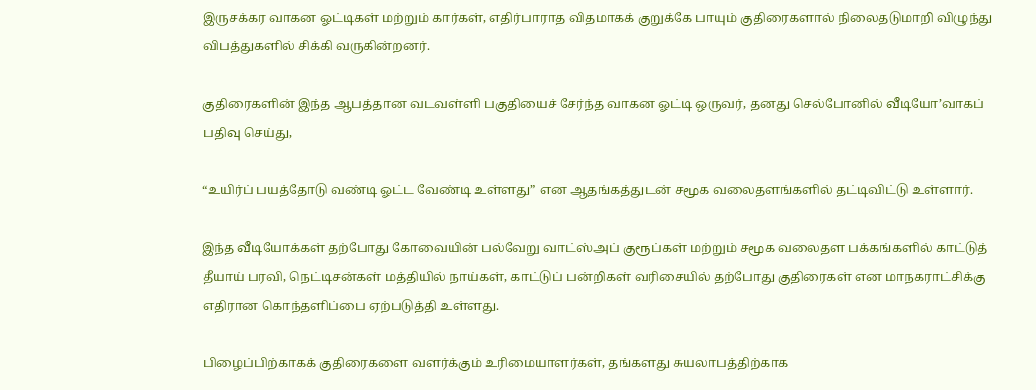இருசக்கர வாகன ஓட்டிகள் மற்றும் கார்கள், எதிர்பாராத விதமாகக் குறுக்கே பாயும் குதிரைகளால் நிலைதடுமாறி விழுந்து விபத்துகளில் சிக்கி வருகின்றனர்.

குதிரைகளின் இந்த ஆபத்தான வடவள்ளி பகுதியைச் சேர்ந்த வாகன ஓட்டி ஒருவர், தனது செல்போனில் வீடியோ’வாகப் பதிவு செய்து,

“உயிர்ப் பயத்தோடு வண்டி ஓட்ட வேண்டி உள்ளது” என ஆதங்கத்துடன் சமூக வலைதளங்களில் தட்டிவிட்டு உள்ளார்.

இந்த வீடியோக்கள் தற்போது கோவையின் பல்வேறு வாட்ஸ்அப் குரூப்கள் மற்றும் சமூக வலைதள பக்கங்களில் காட்டுத் தீயாய் பரவி, நெட்டிசன்கள் மத்தியில் நாய்கள், காட்டுப் பன்றிகள் வரிசையில் தற்போது குதிரைகள் என மாநகராட்சிக்கு எதிரான கொந்தளிப்பை ஏற்படுத்தி உள்ளது.

பிழைப்பிற்காகக் குதிரைகளை வளர்க்கும் உரிமையாளர்கள், தங்களது சுயலாபத்திற்காக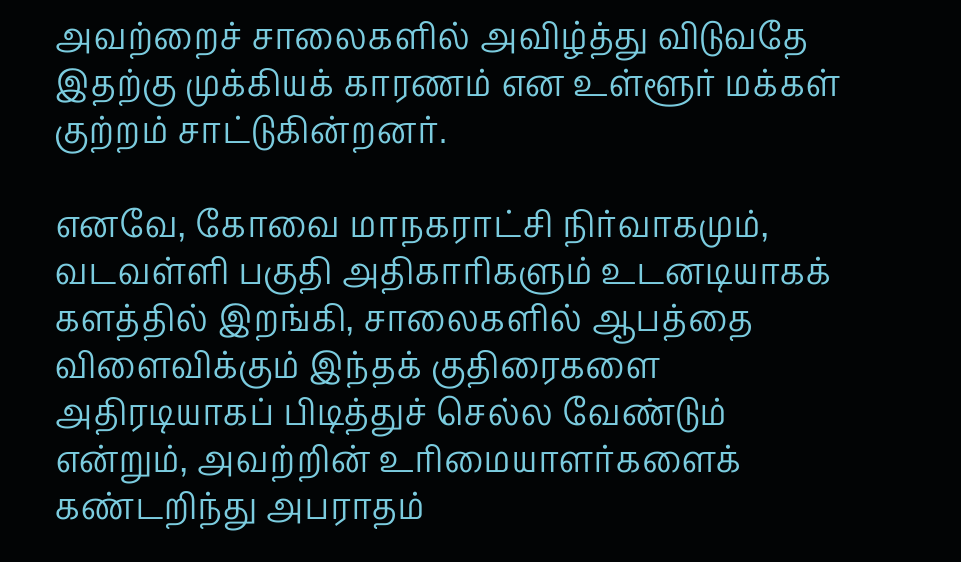அவற்றைச் சாலைகளில் அவிழ்த்து விடுவதே இதற்கு முக்கியக் காரணம் என உள்ளூர் மக்கள் குற்றம் சாட்டுகின்றனர்.

எனவே, கோவை மாநகராட்சி நிர்வாகமும், வடவள்ளி பகுதி அதிகாரிகளும் உடனடியாகக் களத்தில் இறங்கி, சாலைகளில் ஆபத்தை விளைவிக்கும் இந்தக் குதிரைகளை அதிரடியாகப் பிடித்துச் செல்ல வேண்டும் என்றும், அவற்றின் உரிமையாளர்களைக் கண்டறிந்து அபராதம்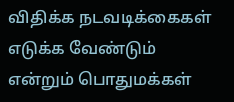விதிக்க நடவடிக்கைகள் எடுக்க வேண்டும் என்றும் பொதுமக்கள்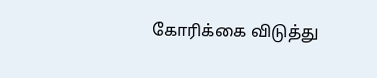கோரிக்கை விடுத்து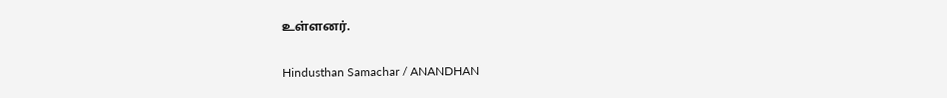உள்ளனர்.

Hindusthan Samachar / ANANDHAN